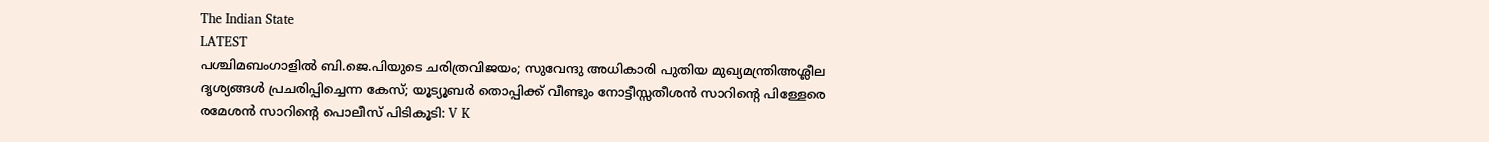The Indian State
LATEST
പശ്ചിമബംഗാളിൽ ബി.ജെ.പിയുടെ ചരിത്രവിജയം; സുവേന്ദു അധികാരി പുതിയ മുഖ്യമന്ത്രിഅശ്ലീല ദൃശ്യങ്ങള്‍ പ്രചരിപ്പിച്ചെന്ന കേസ്; യൂട്യൂബര്‍ തൊപ്പിക്ക് വീണ്ടും നോട്ടീസ്സതീശൻ സാറിന്റെ പിള്ളേരെ രമേശൻ സാറിന്റെ പൊലീസ് പിടികൂടി: V K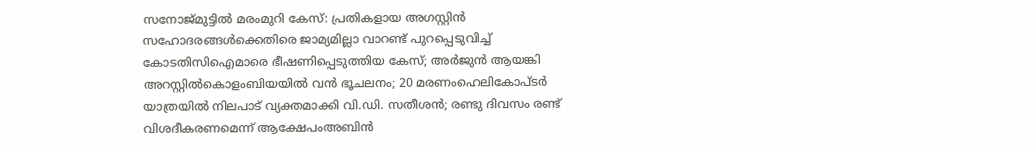സനോജ്മുട്ടിൽ മരംമുറി കേസ്: പ്രതികളായ അഗസ്റ്റിൻ സഹോദരങ്ങൾക്കെതിരെ ജാമ്യമില്ലാ വാറണ്ട് പുറപ്പെടുവിച്ച് കോടതിസിഐമാരെ ഭീഷണിപ്പെടുത്തിയ കേസ്; അർജുൻ ആയങ്കി അറസ്റ്റിൽകൊളംബിയയിൽ വൻ ഭൂചലനം; 20 മരണംഹെലികോപ്ടർ യാത്രയിൽ നിലപാട് വ്യക്തമാക്കി വി.ഡി. സതീശൻ; രണ്ടു ദിവസം രണ്ട് വിശദീകരണമെന്ന് ആക്ഷേപംഅബിന്‍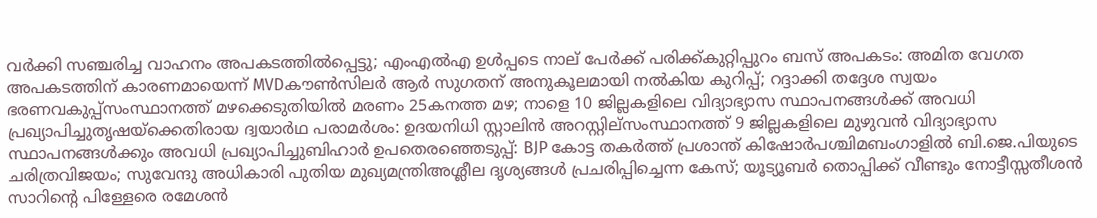വര്‍ക്കി സഞ്ചരിച്ച വാഹനം അപകടത്തില്‍പ്പെട്ടു; എംഎല്‍എ ഉള്‍പ്പടെ നാല് പേര്‍ക്ക് പരിക്ക്കുറ്റിപ്പുറം ബസ് അപകടം: അമിത വേഗത അപകടത്തിന് കാരണമായെന്ന് MVDകൗൺസിലർ ആർ സുഗതന് അനുകൂലമായി നല്‍കിയ കുറിപ്പ്; റദ്ദാക്കി തദ്ദേശ സ്വയം ഭരണവകുപ്പ്സംസ്ഥാനത്ത് മഴക്കെടുതിയിൽ മരണം 25കനത്ത മഴ; നാളെ 10 ജില്ലകളിലെ വിദ്യാഭ്യാസ സ്ഥാപനങ്ങൾക്ക് അവധി പ്രഖ്യാപിച്ചുതൃഷയ്‌ക്കെതിരായ ദ്വയാര്‍ഥ പരാമര്‍ശം: ഉദയനിധി സ്റ്റാലിന്‍ അറസ്റ്റില്സംസ്ഥാനത്ത് 9 ജില്ലകളിലെ മുഴുവൻ വിദ്യാഭ്യാസ സ്ഥാപനങ്ങൾക്കും അവധി പ്രഖ്യാപിച്ചുബിഹാർ ഉപതെരഞ്ഞെടുപ്പ്: BJP കോട്ട തകര്‍ത്ത് പ്രശാന്ത് കിഷോർപശ്ചിമബംഗാളിൽ ബി.ജെ.പിയുടെ ചരിത്രവിജയം; സുവേന്ദു അധികാരി പുതിയ മുഖ്യമന്ത്രിഅശ്ലീല ദൃശ്യങ്ങള്‍ പ്രചരിപ്പിച്ചെന്ന കേസ്; യൂട്യൂബര്‍ തൊപ്പിക്ക് വീണ്ടും നോട്ടീസ്സതീശൻ സാറിന്റെ പിള്ളേരെ രമേശൻ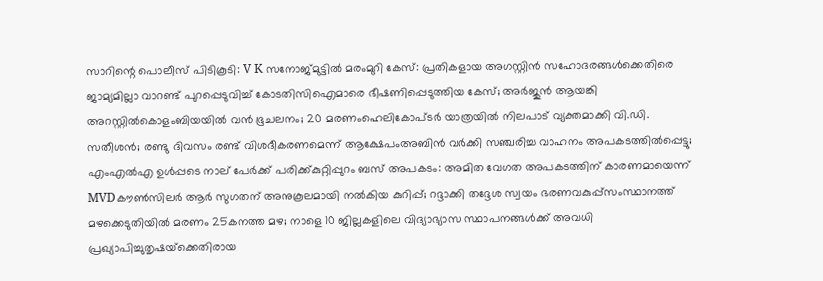സാറിന്റെ പൊലീസ് പിടികൂടി: V K സനോജ്മുട്ടിൽ മരംമുറി കേസ്: പ്രതികളായ അഗസ്റ്റിൻ സഹോദരങ്ങൾക്കെതിരെ ജാമ്യമില്ലാ വാറണ്ട് പുറപ്പെടുവിച്ച് കോടതിസിഐമാരെ ഭീഷണിപ്പെടുത്തിയ കേസ്; അർജുൻ ആയങ്കി അറസ്റ്റിൽകൊളംബിയയിൽ വൻ ഭൂചലനം; 20 മരണംഹെലികോപ്ടർ യാത്രയിൽ നിലപാട് വ്യക്തമാക്കി വി.ഡി. സതീശൻ; രണ്ടു ദിവസം രണ്ട് വിശദീകരണമെന്ന് ആക്ഷേപംഅബിന്‍ വര്‍ക്കി സഞ്ചരിച്ച വാഹനം അപകടത്തില്‍പ്പെട്ടു; എംഎല്‍എ ഉള്‍പ്പടെ നാല് പേര്‍ക്ക് പരിക്ക്കുറ്റിപ്പുറം ബസ് അപകടം: അമിത വേഗത അപകടത്തിന് കാരണമായെന്ന് MVDകൗൺസിലർ ആർ സുഗതന് അനുകൂലമായി നല്‍കിയ കുറിപ്പ്; റദ്ദാക്കി തദ്ദേശ സ്വയം ഭരണവകുപ്പ്സംസ്ഥാനത്ത് മഴക്കെടുതിയിൽ മരണം 25കനത്ത മഴ; നാളെ 10 ജില്ലകളിലെ വിദ്യാഭ്യാസ സ്ഥാപനങ്ങൾക്ക് അവധി പ്രഖ്യാപിച്ചുതൃഷയ്‌ക്കെതിരായ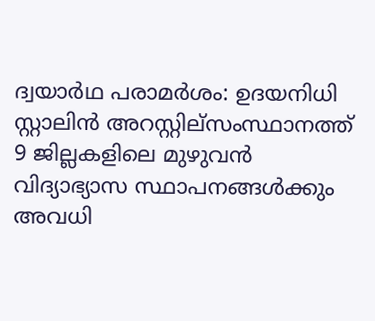ദ്വയാര്‍ഥ പരാമര്‍ശം: ഉദയനിധി സ്റ്റാലിന്‍ അറസ്റ്റില്സംസ്ഥാനത്ത് 9 ജില്ലകളിലെ മുഴുവൻ വിദ്യാഭ്യാസ സ്ഥാപനങ്ങൾക്കും അവധി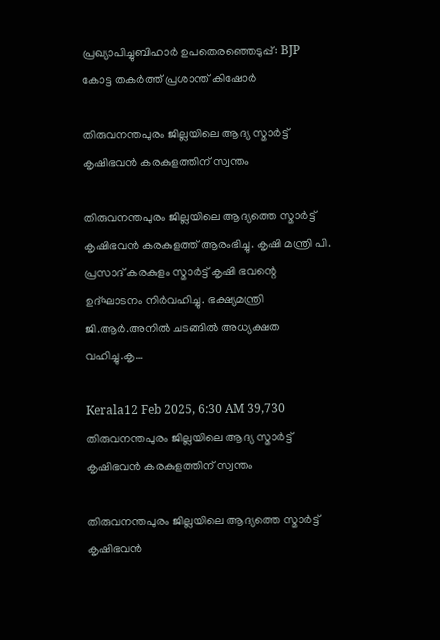പ്രഖ്യാപിച്ചുബിഹാർ ഉപതെരഞ്ഞെടുപ്പ്: BJP കോട്ട തകര്‍ത്ത് പ്രശാന്ത് കിഷോർ

തിരുവനന്തപുരം ജില്ലയിലെ ആദ്യ സ്മാർട്ട് കൃഷിഭവൻ കരകുളത്തിന് സ്വന്തം

തിരുവനന്തപുരം ജില്ലയിലെ ആദ്യത്തെ സ്മാർട്ട് കൃഷിഭവൻ കരകുളത്ത് ആരംഭിച്ചു. കൃഷി മന്ത്രി പി. പ്രസാദ് കരകുളം സ്മാർട്ട് കൃഷി ഭവന്റെ ഉദ്‌ഘാടനം നിർവഹിച്ചു. ഭക്ഷ്യമന്ത്രി ജി.ആർ.അനിൽ ചടങ്ങിൽ അധ്യക്ഷത വഹിച്ചു.കൃ…

Kerala12 Feb 2025, 6:30 AM 39,730
തിരുവനന്തപുരം ജില്ലയിലെ ആദ്യ സ്മാർട്ട് കൃഷിഭവൻ കരകുളത്തിന് സ്വന്തം

തിരുവനന്തപുരം ജില്ലയിലെ ആദ്യത്തെ സ്മാർട്ട് കൃഷിഭവൻ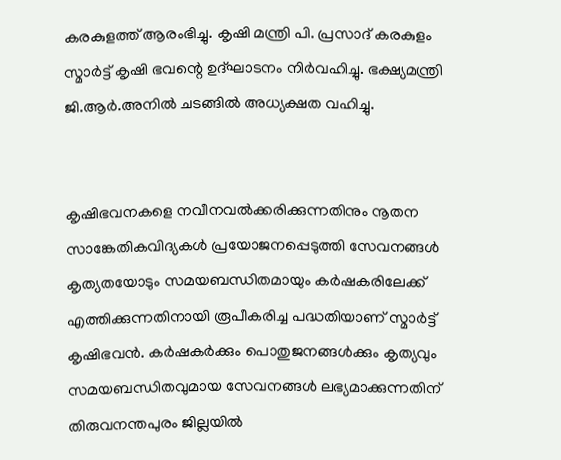കരകുളത്ത് ആരംഭിച്ചു. കൃഷി മന്ത്രി പി. പ്രസാദ് കരകുളം സ്മാർട്ട് കൃഷി ഭവന്റെ ഉദ്‌ഘാടനം നിർവഹിച്ചു. ഭക്ഷ്യമന്ത്രി ജി.ആർ.അനിൽ ചടങ്ങിൽ അധ്യക്ഷത വഹിച്ചു.


കൃഷിഭവനകളെ നവീനവൽക്കരിക്കുന്നതിനും നൂതന സാങ്കേതികവിദ്യകൾ പ്രയോജനപ്പെടുത്തി സേവനങ്ങൾ കൃത്യതയോടും സമയബന്ധിതമായും കർഷകരിലേക്ക് എത്തിക്കുന്നതിനായി രൂപീകരിച്ച പദ്ധതിയാണ് സ്മാർട്ട് കൃഷിഭവൻ. കർഷകർക്കും പൊതുജനങ്ങൾക്കും കൃത്യവും സമയബന്ധിതവുമായ സേവനങ്ങൾ ലഭ്യമാക്കുന്നതിന് തിരുവനന്തപുരം ജില്ലയിൽ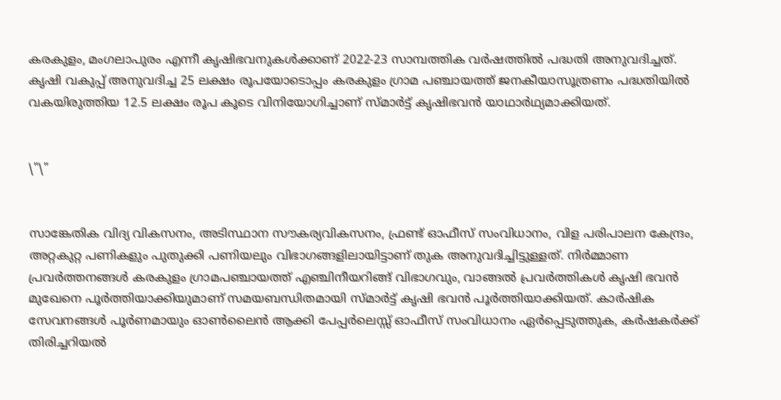കരകുളം, മംഗലാപുരം എന്നീ കൃഷിഭവനുകൾക്കാണ് 2022-23 സാമ്പത്തിക വർഷത്തിൽ പദ്ധതി അനുവദിച്ചത്. കൃഷി വകുപ്പ് അനുവദിച്ച 25 ലക്ഷം രൂപയോടൊപ്പം കരകുളം ഗ്രാമ പഞ്ചായത്ത് ജനകീയാസൂത്രണം പദ്ധതിയിൽ വകയിരുത്തിയ 12.5 ലക്ഷം രൂപ കൂടെ വിനിയോഗിച്ചാണ് സ്മാർട്ട് കൃഷിഭവൻ യാഥാർഥ്യമാക്കിയത്.


\"\"


സാങ്കേതിക വിദ്യ വികസനം, അടിസ്ഥാന സൗകര്യവികസനം, ഫ്രണ്ട് ഓഫീസ് സംവിധാനം, വിള പരിപാലന കേന്ദ്രം, അറ്റകുറ്റ പണികളും പുതുക്കി പണിയലും വിഭാഗങ്ങളിലായിട്ടാണ് തുക അനുവദിച്ചിട്ടുള്ളത്. നിർമ്മാണ പ്രവർത്തനങ്ങൾ കരകുളം ഗ്രാമപഞ്ചായത്ത് എഞ്ചിനീയറിങ്ങ് വിഭാഗവും, വാങ്ങൽ പ്രവർത്തികൾ കൃഷി ഭവൻ മുഖേനെ പൂർത്തിയാക്കിയുമാണ് സമയബന്ധിതമായി സ്മാർട്ട് കൃഷി ഭവൻ പൂർത്തിയാക്കിയത്. കാർഷിക സേവനങ്ങൾ പൂർണമായും ഓൺലൈൻ ആക്കി പേപ്പർലെസ്സ് ഓഫീസ് സംവിധാനം ഏർപ്പെടുത്തുക, കർഷകർക്ക് തിരിച്ചറിയൽ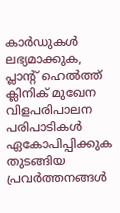കാർഡുകൾ ലഭ്യമാക്കുക, പ്ലാന്റ് ഹെൽത്ത് ക്ലിനിക് മുഖേന വിളപരിപാലന പരിപാടികൾ ഏകോപിപ്പിക്കുക തുടങ്ങിയ പ്രവർത്തനങ്ങൾ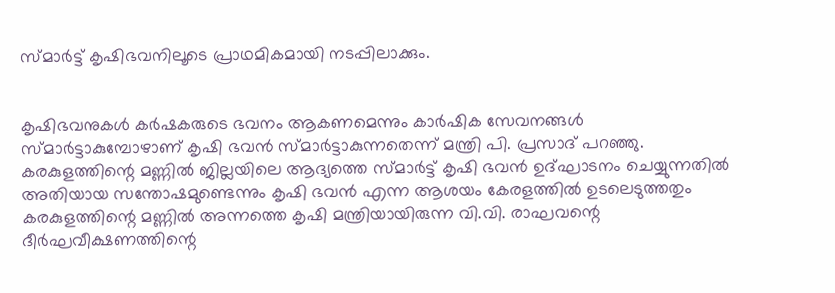സ്മാർട്ട് കൃഷിഭവനിലൂടെ പ്രാഥമികമായി നടപ്പിലാക്കും.


കൃഷിഭവനുകൾ കർഷകരുടെ ഭവനം ആകണമെന്നും കാർഷിക സേവനങ്ങൾ സ്മാർട്ടാകുമ്പോഴാണ് കൃഷി ഭവൻ സ്മാർട്ടാകുന്നതെന്ന് മന്ത്രി പി. പ്രസാദ് പറഞ്ഞു. കരകുളത്തിന്റെ മണ്ണിൽ ജില്ലയിലെ ആദ്യത്തെ സ്മാർട്ട് കൃഷി ഭവൻ ഉദ്ഘാടനം ചെയ്യുന്നതിൽ അതിയായ സന്തോഷമുണ്ടെന്നും കൃഷി ഭവൻ എന്ന ആശയം കേരളത്തിൽ ഉടലെടുത്തതും കരകുളത്തിന്റെ മണ്ണിൽ അന്നത്തെ കൃഷി മന്ത്രിയായിരുന്ന വി.വി. രാഘവന്റെ ദീർഘവീക്ഷണത്തിന്റെ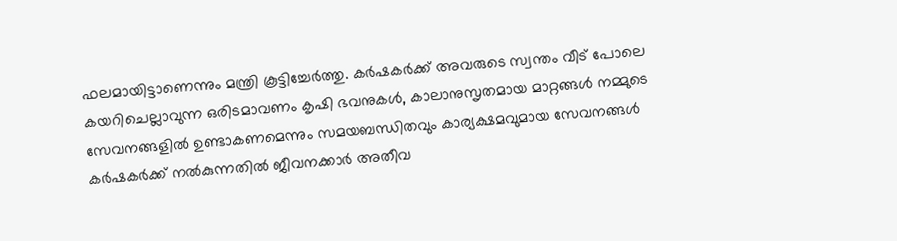ഫലമായിട്ടാണെന്നും മന്ത്രി കൂട്ടിച്ചേർത്തു. കർഷകർക്ക് അവരുടെ സ്വന്തം വീട് പോലെ കയറിചെല്ലാവുന്ന ഒരിടമാവണം കൃഷി ഭവനുകൾ, കാലാനുസൃതമായ മാറ്റങ്ങൾ നമ്മുടെ സേവനങ്ങളിൽ ഉണ്ടാകണമെന്നും സമയബന്ധിതവും കാര്യക്ഷമവുമായ സേവനങ്ങൾ കർഷകർക്ക് നൽകുന്നതിൽ ജീവനക്കാർ അതീവ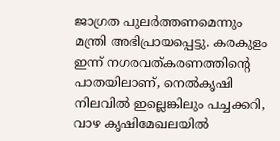ജാഗ്രത പുലർത്തണമെന്നും മന്ത്രി അഭിപ്രായപ്പെട്ടു. കരകുളം ഇന്ന് നഗരവത്കരണത്തിന്റെ പാതയിലാണ്, നെൽകൃഷി നിലവിൽ ഇല്ലെങ്കിലും പച്ചക്കറി, വാഴ കൃഷിമേഖലയിൽ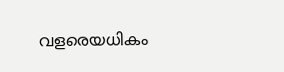വളരെയധികം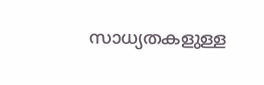സാധ്യതകളുള്ള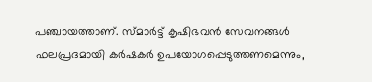പഞ്ചായത്താണ്. സ്മാർട്ട് കൃഷിഭവൻ സേവനങ്ങൾ ഫലപ്രദമായി കർഷകർ ഉപയോഗപ്പെടുത്തണമെന്നും,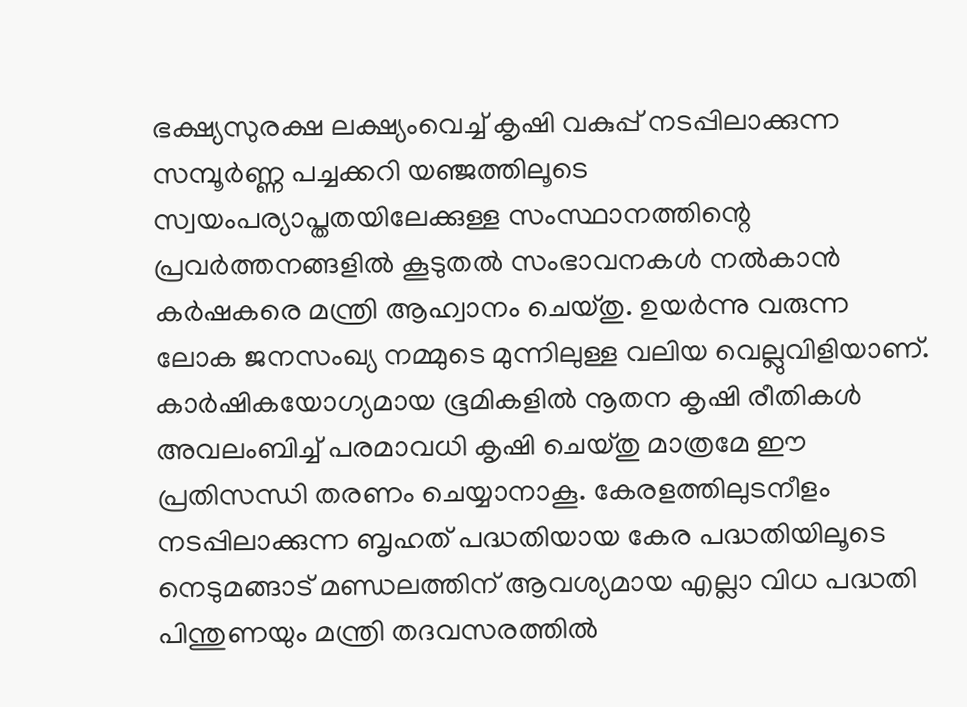ഭക്ഷ്യസുരക്ഷ ലക്ഷ്യംവെച്ച് കൃഷി വകുപ്പ് നടപ്പിലാക്കുന്ന സമ്പൂർണ്ണ പച്ചക്കറി യഞ്ജത്തിലൂടെ സ്വയംപര്യാപ്തതയിലേക്കുള്ള സംസ്ഥാനത്തിന്റെ പ്രവർത്തനങ്ങളിൽ കൂടുതൽ സംഭാവനകൾ നൽകാൻ കർഷകരെ മന്ത്രി ആഹ്വാനം ചെയ്തു. ഉയർന്നു വരുന്ന ലോക ജനസംഖ്യ നമ്മുടെ മുന്നിലുള്ള വലിയ വെല്ലുവിളിയാണ്. കാർഷികയോഗ്യമായ ഭൂമികളിൽ നൂതന കൃഷി രീതികൾ അവലംബിച്ച് പരമാവധി കൃഷി ചെയ്തു മാത്രമേ ഈ പ്രതിസന്ധി തരണം ചെയ്യാനാകൂ. കേരളത്തിലുടനീളം നടപ്പിലാക്കുന്ന ബൃഹത് പദ്ധതിയായ കേര പദ്ധതിയിലൂടെ നെടുമങ്ങാട് മണ്ഡലത്തിന് ആവശ്യമായ എല്ലാ വിധ പദ്ധതി പിന്തുണയും മന്ത്രി തദവസരത്തിൽ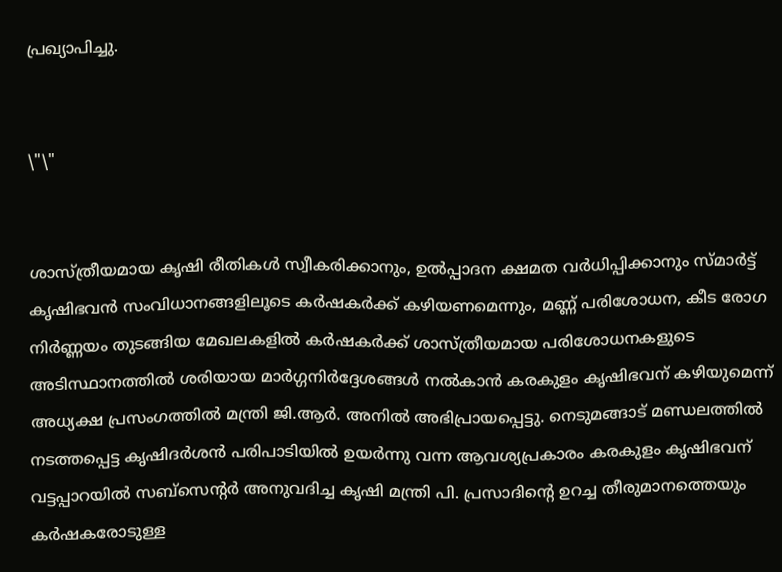പ്രഖ്യാപിച്ചു.


\"\"


ശാസ്ത്രീയമായ കൃഷി രീതികൾ സ്വീകരിക്കാനും, ഉൽപ്പാദന ക്ഷമത വർധിപ്പിക്കാനും സ്മാർട്ട് കൃഷിഭവൻ സംവിധാനങ്ങളിലൂടെ കർഷകർക്ക് കഴിയണമെന്നും, മണ്ണ് പരിശോധന, കീട രോഗ നിർണ്ണയം തുടങ്ങിയ മേഖലകളിൽ കർഷകർക്ക് ശാസ്ത്രീയമായ പരിശോധനകളുടെ അടിസ്ഥാനത്തിൽ ശരിയായ മാർഗ്ഗനിർദ്ദേശങ്ങൾ നൽകാൻ കരകുളം കൃഷിഭവന് കഴിയുമെന്ന് അധ്യക്ഷ പ്രസംഗത്തിൽ മന്ത്രി ജി.ആർ. അനിൽ അഭിപ്രായപ്പെട്ടു. നെടുമങ്ങാട് മണ്ഡലത്തിൽ നടത്തപ്പെട്ട കൃഷിദർശൻ പരിപാടിയിൽ ഉയർന്നു വന്ന ആവശ്യപ്രകാരം കരകുളം കൃഷിഭവന് വട്ടപ്പാറയിൽ സബ്സെന്റർ അനുവദിച്ച കൃഷി മന്ത്രി പി. പ്രസാദിന്റെ ഉറച്ച തീരുമാനത്തെയും കർഷകരോടുള്ള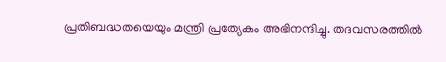പ്രതിബദ്ധതയെയും മന്ത്രി പ്രത്യേകം അഭിനന്ദിച്ചു. തദവസരത്തിൽ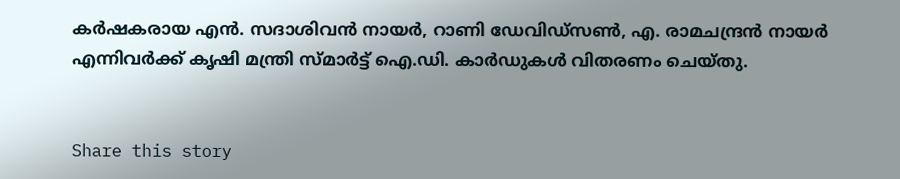കർഷകരായ എൻ. സദാശിവൻ നായർ, റാണി ഡേവിഡ്‌സൺ, എ. രാമചന്ദ്രൻ നായർ എന്നിവർക്ക് കൃഷി മന്ത്രി സ്മാർട്ട് ഐ.ഡി. കാർഡുകൾ വിതരണം ചെയ്തു.


Share this story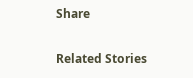Share

Related Stories